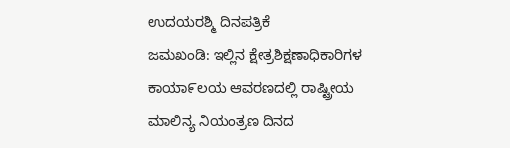ಉದಯರಶ್ಮಿ ದಿನಪತ್ರಿಕೆ
ಜಮಖಂಡಿ: ಇಲ್ಲಿನ ಕ್ಷೇತ್ರಶಿಕ್ಷಣಾಧಿಕಾರಿಗಳ ಕಾಯಾ೯ಲಯ ಆವರಣದಲ್ಲಿ ರಾಷ್ಟ್ರೀಯ ಮಾಲಿನ್ಯ ನಿಯಂತ್ರಣ ದಿನದ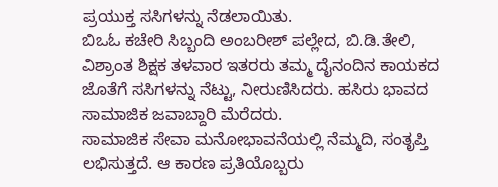ಪ್ರಯುಕ್ತ ಸಸಿಗಳನ್ನು ನೆಡಲಾಯಿತು.
ಬಿಒಓ ಕಚೇರಿ ಸಿಬ್ಬಂದಿ ಅಂಬರೀಶ್ ಪಲ್ಲೇದ, ಬಿ.ಡಿ.ತೇಲಿ, ವಿಶ್ರಾಂತ ಶಿಕ್ಷಕ ತಳವಾರ ಇತರರು ತಮ್ಮ ದೈನಂದಿನ ಕಾಯಕದ ಜೊತೆಗೆ ಸಸಿಗಳನ್ನು ನೆಟ್ಟು, ನೀರುಣಿಸಿದರು. ಹಸಿರು ಭಾವದ ಸಾಮಾಜಿಕ ಜವಾಬ್ದಾರಿ ಮೆರೆದರು.
ಸಾಮಾಜಿಕ ಸೇವಾ ಮನೋಭಾವನೆಯಲ್ಲಿ ನೆಮ್ಮದಿ, ಸಂತೃಪ್ತಿ ಲಭಿಸುತ್ತದೆ. ಆ ಕಾರಣ ಪ್ರತಿಯೊಬ್ಬರು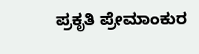ಪ್ರಕೃತಿ ಪ್ರೇಮಾಂಕುರ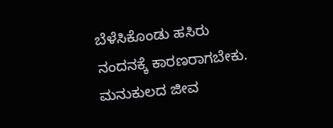ಬೆಳೆಸಿಕೊಂಡು ಹಸಿರು ನಂದನಕ್ಕೆ ಕಾರಣರಾಗಬೇಕು. ಮನುಕುಲದ ಜೀವ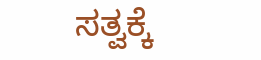ಸತ್ವಕ್ಕೆ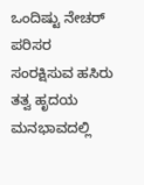ಒಂದಿಷ್ಟು ನೇಚರ್ ಪರಿಸರ ಸಂರಕ್ಷಿಸುವ ಹಸಿರು ತತ್ವ ಹೃದಯ ಮನಭಾವದಲ್ಲಿ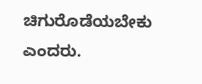ಚಿಗುರೊಡೆಯಬೇಕು ಎಂದರು.